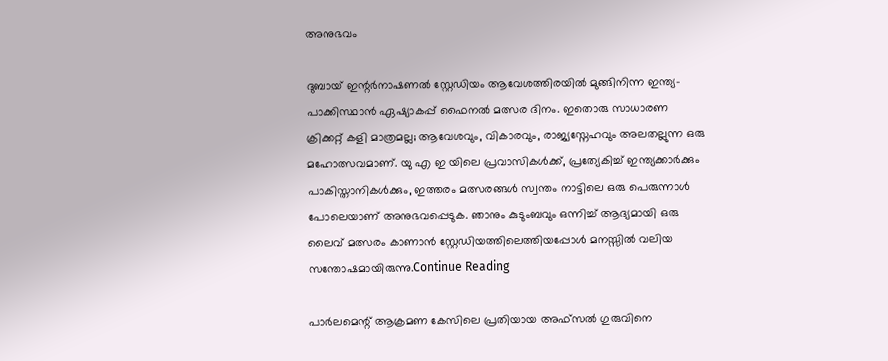അനുഭവം

ദുബായ് ഇന്റർനാഷണൽ സ്റ്റേഡിയം ആവേശത്തിരയിൽ മുങ്ങിനിന്ന ഇന്ത്യ- പാക്കിസ്ഥാൻ ഏഷ്യാകപ്പ് ഫൈനൽ മത്സര ദിനം. ഇതൊരു സാധാരണ ക്രിക്കറ്റ് കളി മാത്രമല്ല; ആവേശവും, വികാരവും, രാജ്യസ്നേഹവും അലതല്ലുന്ന ഒരു മഹോത്സവമാണ്. യു എ ഇ യിലെ പ്രവാസികൾക്ക്, പ്രത്യേകിച്ച് ഇന്ത്യക്കാർക്കും പാകിസ്താനികൾക്കും, ഇത്തരം മത്സരങ്ങൾ സ്വന്തം നാട്ടിലെ ഒരു പെരുന്നാൾ പോലെയാണ് അനുഭവപ്പെടുക. ഞാനും കുടുംബവും ഒന്നിച്ച് ആദ്യമായി ഒരു ലൈവ് മത്സരം കാണാൻ സ്റ്റേഡിയത്തിലെത്തിയപ്പോൾ മനസ്സിൽ വലിയ സന്തോഷമായിരുന്നു.Continue Reading

പാർലമെന്റ് ആക്രമണ കേസിലെ പ്രതിയായ അഫ്സൽ ഗുരുവിനെ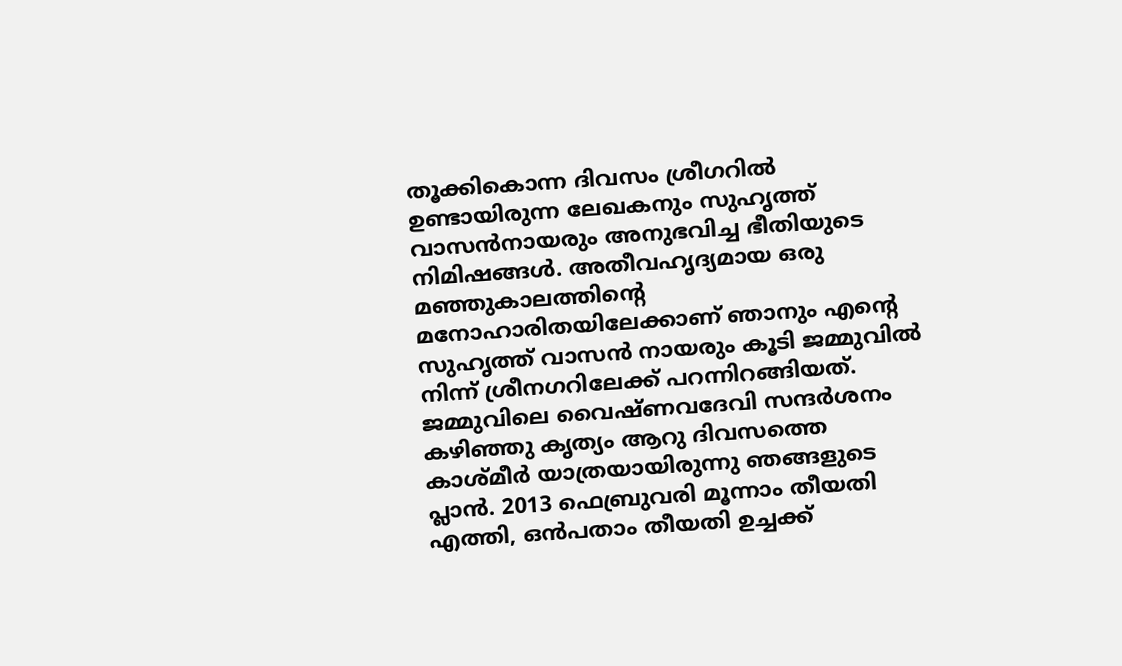തൂക്കികൊന്ന ദിവസം ശ്രീഗറിൽ ഉണ്ടായിരുന്ന ലേഖകനും സുഹൃത്ത്‌ വാസൻനായരും അനുഭവിച്ച ഭീതിയുടെ നിമിഷങ്ങൾ. അതീവഹൃദ്യമായ ഒരു മഞ്ഞുകാലത്തിന്‍റെ മനോഹാരിതയിലേക്കാണ് ഞാനും എന്‍റെ സുഹൃത്ത്‌ വാസന്‍ നായരും കൂടി ജമ്മുവില്‍ നിന്ന് ശ്രീനഗറിലേക്ക് പറന്നിറങ്ങിയത്. ജമ്മുവിലെ വൈഷ്ണവദേവി സന്ദര്‍ശനം കഴിഞ്ഞു കൃത്യം ആറു ദിവസത്തെ കാശ്മീര്‍ യാത്രയായിരുന്നു ഞങ്ങളുടെ പ്ലാന്‍. 2013 ഫെബ്രുവരി മൂന്നാം തീയതി എത്തി, ഒന്‍പതാം തീയതി ഉച്ചക്ക്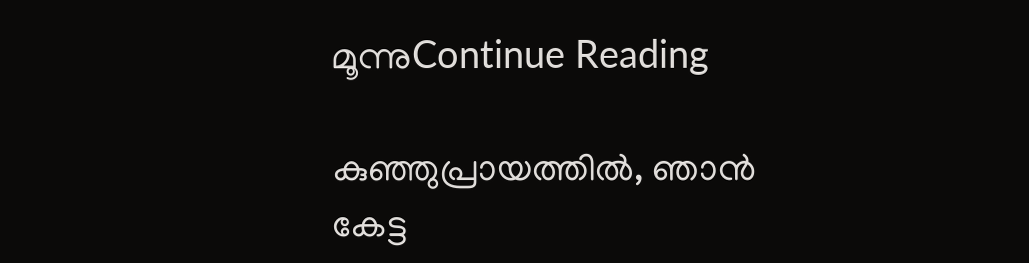മൂന്നുContinue Reading

കുഞ്ഞുപ്രായത്തിൽ, ഞാൻ കേട്ട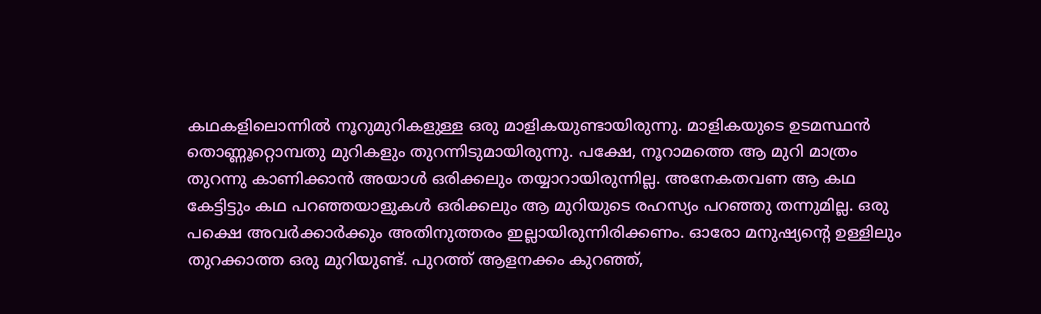കഥകളിലൊന്നിൽ നൂറുമുറികളുള്ള ഒരു മാളികയുണ്ടായിരുന്നു. മാളികയുടെ ഉടമസ്ഥൻ തൊണ്ണൂറ്റൊമ്പതു മുറികളും തുറന്നിടുമായിരുന്നു. പക്ഷേ, നൂറാമത്തെ ആ മുറി മാത്രം തുറന്നു കാണിക്കാൻ അയാൾ ഒരിക്കലും തയ്യാറായിരുന്നില്ല. അനേകതവണ ആ കഥ കേട്ടിട്ടും കഥ പറഞ്ഞയാളുകൾ ഒരിക്കലും ആ മുറിയുടെ രഹസ്യം പറഞ്ഞു തന്നുമില്ല. ഒരു പക്ഷെ അവർക്കാർക്കും അതിനുത്തരം ഇല്ലായിരുന്നിരിക്കണം. ഓരോ മനുഷ്യൻ്റെ ഉള്ളിലും തുറക്കാത്ത ഒരു മുറിയുണ്ട്. പുറത്ത് ആളനക്കം കുറഞ്ഞ്,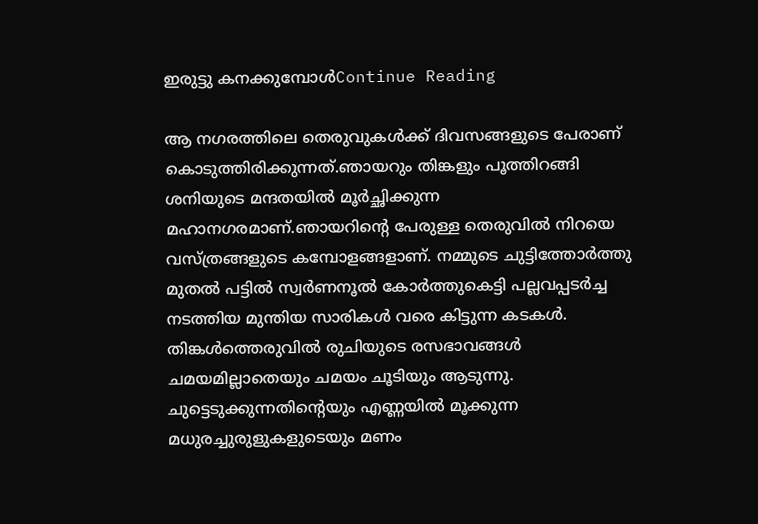ഇരുട്ടു കനക്കുമ്പോൾContinue Reading

ആ നഗരത്തിലെ തെരുവുകൾക്ക് ദിവസങ്ങളുടെ പേരാണ് കൊടുത്തിരിക്കുന്നത്.ഞായറും തിങ്കളും പൂത്തിറങ്ങി ശനിയുടെ മന്ദതയിൽ മൂർച്ഛിക്കുന്ന മഹാനഗരമാണ്.ഞായറിൻ്റെ പേരുള്ള തെരുവിൽ നിറയെ വസ്ത്രങ്ങളുടെ കമ്പോളങ്ങളാണ്. നമ്മുടെ ചുട്ടിത്തോർത്തു മുതൽ പട്ടിൽ സ്വർണനൂൽ കോർത്തുകെട്ടി പല്ലവപ്പടർച്ച നടത്തിയ മുന്തിയ സാരികൾ വരെ കിട്ടുന്ന കടകൾ. തിങ്കൾത്തെരുവിൽ രുചിയുടെ രസഭാവങ്ങൾ ചമയമില്ലാതെയും ചമയം ചൂടിയും ആടുന്നു. ചുട്ടെടുക്കുന്നതിൻ്റെയും എണ്ണയിൽ മൂക്കുന്ന മധുരച്ചുരുളുകളുടെയും മണം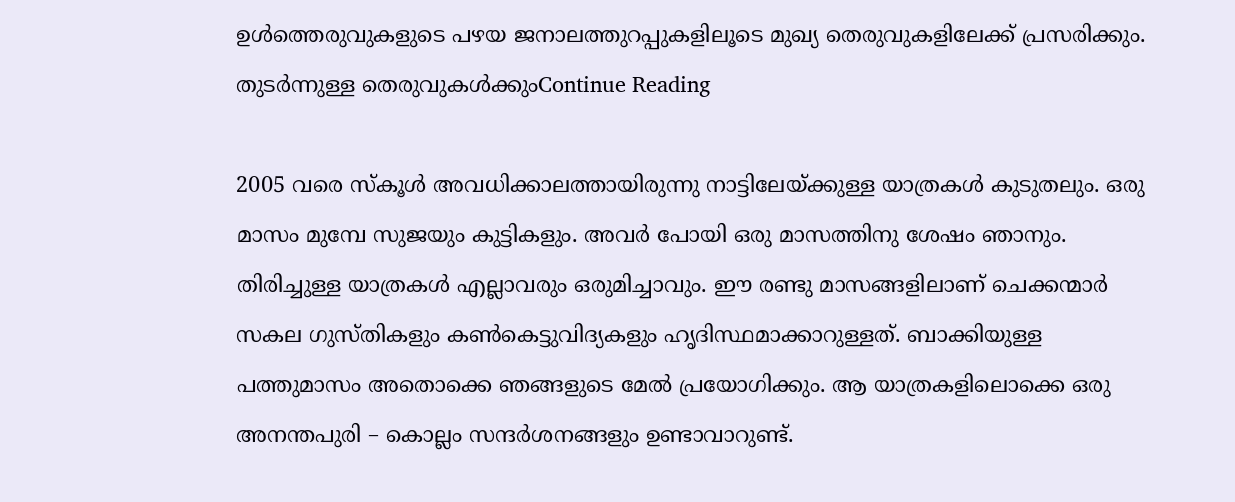ഉൾത്തെരുവുകളുടെ പഴയ ജനാലത്തുറപ്പുകളിലൂടെ മുഖ്യ തെരുവുകളിലേക്ക് പ്രസരിക്കും. തുടർന്നുള്ള തെരുവുകൾക്കുംContinue Reading

2005 വരെ സ്കൂൾ അവധിക്കാലത്തായിരുന്നു നാട്ടിലേയ്ക്കുള്ള യാത്രകൾ കുടുതലും. ഒരു മാസം മുമ്പേ സുജയും കുട്ടികളും. അവർ പോയി ഒരു മാസത്തിനു ശേഷം ഞാനും. തിരിച്ചുള്ള യാത്രകൾ എല്ലാവരും ഒരുമിച്ചാവും. ഈ രണ്ടു മാസങ്ങളിലാണ് ചെക്കന്മാർ സകല ഗുസ്തികളും കൺകെട്ടുവിദ്യകളും ഹൃദിസ്ഥമാക്കാറുള്ളത്. ബാക്കിയുള്ള പത്തുമാസം അതൊക്കെ ഞങ്ങളുടെ മേൽ പ്രയോഗിക്കും. ആ യാത്രകളിലൊക്കെ ഒരു അനന്തപുരി – കൊല്ലം സന്ദർശനങ്ങളും ഉണ്ടാവാറുണ്ട്.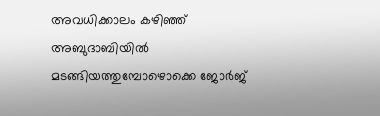അവധിക്കാലം കഴിഞ്ഞ് അബുദാബിയിൽ മടങ്ങിയത്തുമ്പോഴൊക്കെ ജോർജ്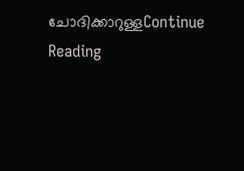ചോദിക്കാറുള്ളContinue Reading